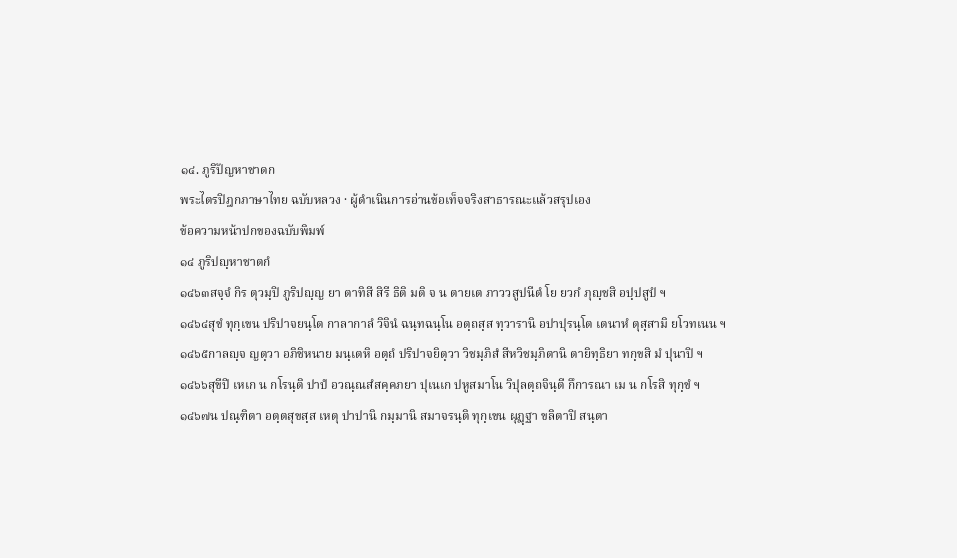๑๔. ภูริปัญหาชาดก
พระไตรปิฎกภาษาไทย ฉบับหลวง · ผู้ดำเนินการอ่านข้อเท็จจริงสาธารณะแล้วสรุปเอง
ข้อความหน้าปกของฉบับพิมพ์
๑๔ ภูริปญฺหาชาตกํ
๑๔๖๓สจฺจํ กิร ตุวมฺปิ ภูริปญฺญ ยา ตาทิสี สิรี ธิติ มติ จ น ตายเต ภาววสูปนีตํ โย ยวกํ ภุญฺชสิ อปฺปสูปํ ฯ
๑๔๖๔สุขํ ทุกฺเขน ปริปาจยนฺโต กาลากาลํ วิจินํ ฉนฺทฉนฺโน อตฺถสฺส ทฺวารานิ อปาปุรนฺโต เตนาหํ ตุสฺสามิ ยโวทเนน ฯ
๑๔๖๕กาลญฺจ ญตฺวา อภิชิหนาย มนฺเตหิ อตฺถํ ปริปาจยิตฺวา วิชมฺภิสํ สีหวิชมฺภิตานิ ตายิทฺธิยา ทกฺขสิ มํ ปุนาปิ ฯ
๑๔๖๖สุขีปิ เหเก น กโรนฺติ ปาปํ อวณฺณสํสคฺคภยา ปุเนเก ปหูสมาโน วิปุลตฺถจินฺตี กึการณา เม น กโรสิ ทุกฺขํ ฯ
๑๔๖๗น ปณฺฑิตา อตฺตสุขสฺส เหตุ ปาปานิ กมฺมานิ สมาจรนฺติ ทุกฺเขน ผุฏฺฐา ขลิตาปิ สนฺตา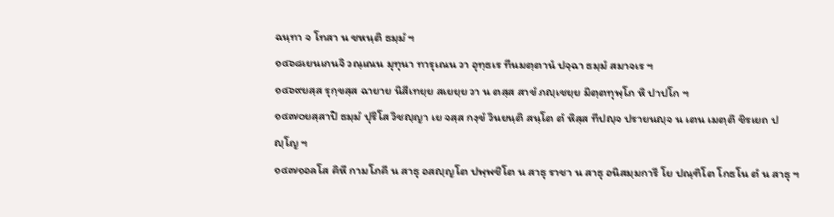ฉนฺทา จ โทสา น ชหนฺติ ธมฺมํ ฯ
๑๔๖๘เยนเกนจิ วณฺเณน มุทุนา ทารุเณน วา อุทฺธเร ทีนมตฺตานํ ปจฺฉา ธมฺมํ สมาจเร ฯ
๑๔๖๙ยสฺส รุกฺขสฺส ฉายาย นิสีเทยฺย สเยยฺย วา น ตสฺส สาขํ ภญฺเชยฺย มิตฺตทุพฺโภ หิ ปาปโก ฯ
๑๔๗๐ยสฺสาปิ ธมฺมํ ปุริโส วิชญฺญา เย จสฺส กงฺขํ วินยนฺติ สนฺโต ตํ หิสฺส ทีปญฺจ ปรายนญฺจ น เตน เมตฺตึ ชิรเยถ ปญฺโญ ฯ
๑๔๗๑อลโส คิหี กามโภคี น สาธุ อสญฺญโต ปพฺพชิโต น สาธุ ราชา น สาธุ อนิสมฺมการี โย ปณฺฑิโต โกธโน ตํ น สาธุ ฯ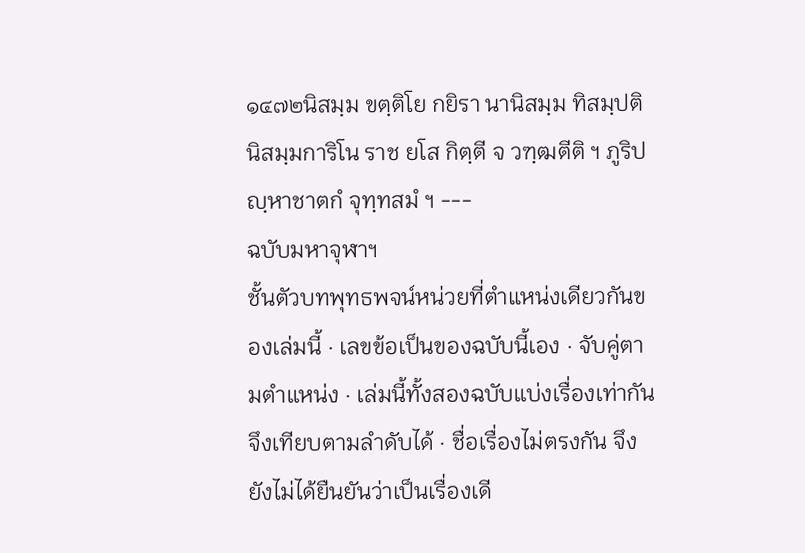๑๔๗๒นิสมฺม ขตฺติโย กยิรา นานิสมฺม ทิสมฺปติ นิสมฺมการิโน ราช ยโส กิตฺตี จ วฑฺฒตีติ ฯ ภูริปญฺหาชาตกํ จุทฺทสมํ ฯ ---
ฉบับมหาจุฬาฯ
ชั้นตัวบทพุทธพจน์หน่วยที่ตำแหน่งเดียวกันของเล่มนี้ · เลขข้อเป็นของฉบับนี้เอง · จับคู่ตามตำแหน่ง · เล่มนี้ทั้งสองฉบับแบ่งเรื่องเท่ากัน จึงเทียบตามลำดับได้ · ชื่อเรื่องไม่ตรงกัน จึงยังไม่ได้ยืนยันว่าเป็นเรื่องเดี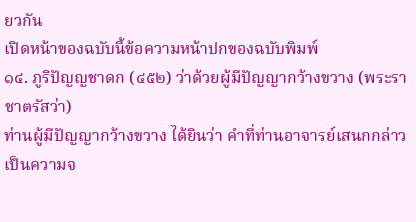ยวกัน
เปิดหน้าของฉบับนี้ข้อความหน้าปกของฉบับพิมพ์
๑๔. ภูริปัญญชาดก (๔๕๒) ว่าด้วยผู้มีปัญญากว้างขวาง (พระราชาตรัสว่า)
ท่านผู้มีปัญญากว้างขวาง ได้ยินว่า คำที่ท่านอาจารย์เสนกกล่าวเป็นความจ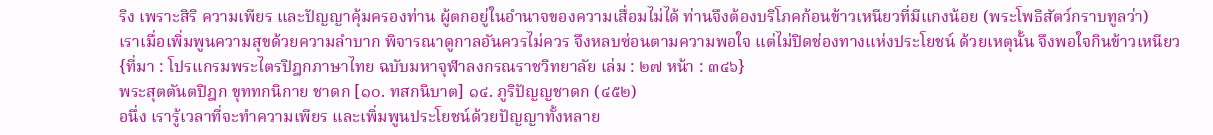ริง เพราะสิริ ความเพียร และปัญญาคุ้มครองท่าน ผู้ตกอยู่ในอำนาจของความเสื่อมไม่ได้ ท่านจึงต้องบริโภคก้อนข้าวเหนียวที่มีแกงน้อย (พระโพธิสัตว์กราบทูลว่า)
เราเมื่อเพิ่มพูนความสุขด้วยความลำบาก พิจารณาดูกาลอันควรไม่ควร จึงหลบซ่อนตามความพอใจ แต่ไม่ปิดช่องทางแห่งประโยชน์ ด้วยเหตุนั้น จึงพอใจกินข้าวเหนียว
{ที่มา : โปรแกรมพระไตรปิฎกภาษาไทย ฉบับมหาจุฬาลงกรณราชวิทยาลัย เล่ม : ๒๗ หน้า : ๓๔๖}
พระสุตตันตปิฎก ขุททกนิกาย ชาดก [๑๐. ทสกนิบาต] ๑๔. ภูริปัญญชาดก (๔๕๒)
อนึ่ง เรารู้เวลาที่จะทำความเพียร และเพิ่มพูนประโยชน์ด้วยปัญญาทั้งหลาย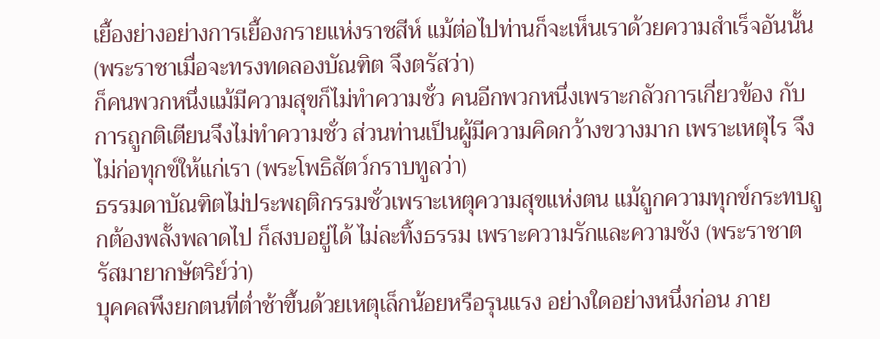เยื้องย่างอย่างการเยื้องกรายแห่งราชสีห์ แม้ต่อไปท่านก็จะเห็นเราด้วยความสำเร็จอันนั้น (พระราชาเมื่อจะทรงทดลองบัณฑิต จึงตรัสว่า)
ก็คนพวกหนึ่งแม้มีความสุขก็ไม่ทำความชั่ว คนอีกพวกหนึ่งเพราะกลัวการเกี่ยวข้อง กับการถูกติเตียนจึงไม่ทำความชั่ว ส่วนท่านเป็นผู้มีความคิดกว้างขวางมาก เพราะเหตุไร จึงไม่ก่อทุกข์ให้แก่เรา (พระโพธิสัตว์กราบทูลว่า)
ธรรมดาบัณฑิตไม่ประพฤติกรรมชั่วเพราะเหตุความสุขแห่งตน แม้ถูกความทุกข์กระทบถูกต้องพลั้งพลาดไป ก็สงบอยู่ได้ ไม่ละทิ้งธรรม เพราะความรักและความชัง (พระราชาตรัสมายากษัตริย์ว่า)
บุคคลพึงยกตนที่ต่ำช้าขึ้นด้วยเหตุเล็กน้อยหรือรุนแรง อย่างใดอย่างหนึ่งก่อน ภาย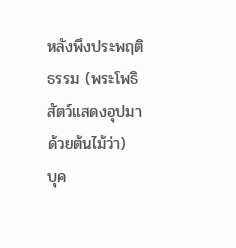หลังพึงประพฤติธรรม (พระโพธิสัตว์แสดงอุปมาด้วยต้นไม้ว่า)
บุค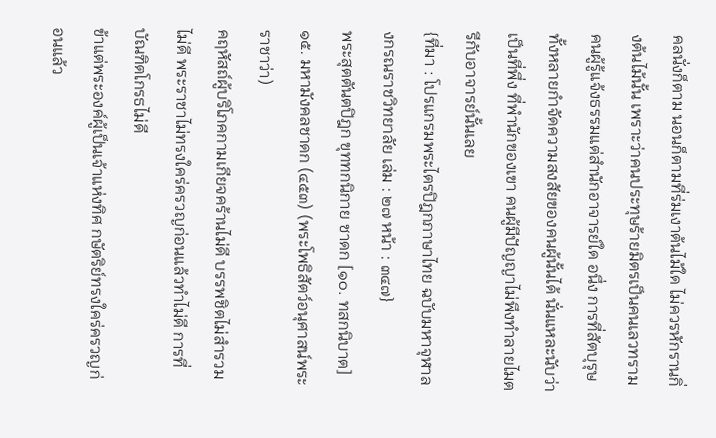คลนั่งก็ตาม นอนก็ตามที่ร่มเงาต้นไม้ใด ไม่ควรหักรานกิ่งต้นไม้นั้น เพราะว่าคนประทุษร้ายมิตรเป็นคนเลวทราม
คนผู้รู้แจ้งธรรมแต่สำนักอาจารย์ใด อนึ่ง การที่สัตบุรุษทั้งหลายกำจัดความสงสัยของคนผู้นั้นได้ นั่นแหละนับว่าเป็นที่พึ่ง ที่พำนักของเขา คนผู้มีปัญญาไม่พึงทำลายไมตรีกับอาจารย์นั้นเลย
{ที่มา : โปรแกรมพระไตรปิฎกภาษาไทย ฉบับมหาจุฬาลงกรณราชวิทยาลัย เล่ม : ๒๗ หน้า : ๓๔๗}
พระสุตตันตปิฎก ขุททกนิกาย ชาดก [๑๐. ทสกนิบาต] ๑๕. มหามังคลชาดก (๔๕๓) (พระโพธิสัตว์อนุศาสน์พระราชาว่า)
คฤหัสถ์ผู้บริโภคกามเกียจคร้านไม่ดี บรรพชิตไม่สำรวมไม่ดี พระราชาไม่ทรงใคร่ครวญก่อนแล้วทำไม่ดี การที่บัณฑิตโกรธไม่ดี
ข้าแต่พระองค์ผู้เป็นเจ้าแห่งทิศ กษัตริย์ทรงใคร่ครวญก่อนแล้ว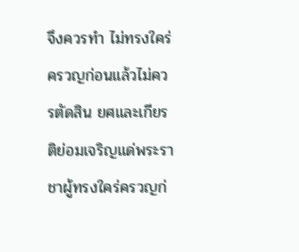จึงควรทำ ไม่ทรงใคร่ครวญก่อนแล้วไม่ควรตัดสิน ยศและเกียรติย่อมเจริญแด่พระราชาผู้ทรงใคร่ครวญก่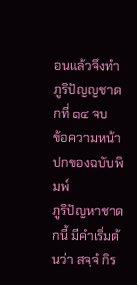อนแล้วจึงทำภูริปัญญชาดกที่ ๑๔ จบ
ข้อความหน้าปกของฉบับพิมพ์
ภูริปัญหาชาดกนี้ มีคำเริ่มต้นว่า สจฺจํ กิร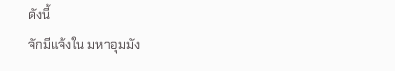ดังนี้
จักมีแจ้งใน มหาอุมมัง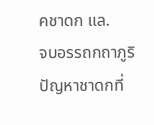คชาดก แล.
จบอรรถกถาภูริปัญหาชาดกที่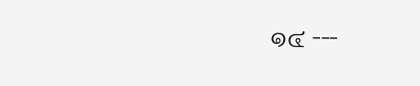๑๔ ---